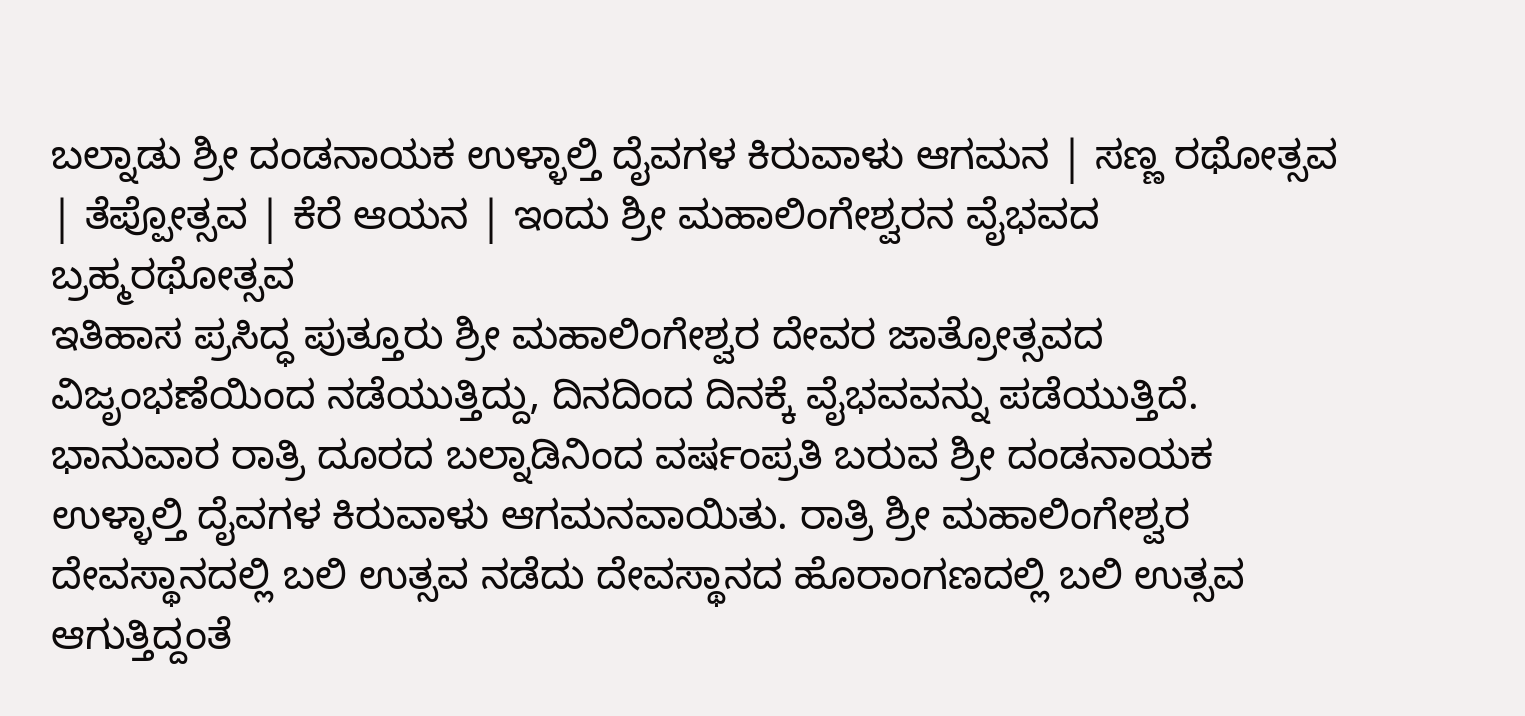ಬಲ್ನಾಡು ಶ್ರೀ ದಂಡನಾಯಕ ಉಳ್ಳಾಲ್ತಿ ದೈವಗಳ ಕಿರುವಾಳು ಆಗಮನ | ಸಣ್ಣ ರಥೋತ್ಸವ | ತೆಪ್ಪೋತ್ಸವ | ಕೆರೆ ಆಯನ | ಇಂದು ಶ್ರೀ ಮಹಾಲಿಂಗೇಶ್ವರನ ವೈಭವದ ಬ್ರಹ್ಮರಥೋತ್ಸವ
ಇತಿಹಾಸ ಪ್ರಸಿದ್ಧ ಪುತ್ತೂರು ಶ್ರೀ ಮಹಾಲಿಂಗೇಶ್ವರ ದೇವರ ಜಾತ್ರೋತ್ಸವದ ವಿಜೃಂಭಣೆಯಿಂದ ನಡೆಯುತ್ತಿದ್ದು, ದಿನದಿಂದ ದಿನಕ್ಕೆ ವೈಭವವನ್ನು ಪಡೆಯುತ್ತಿದೆ. ಭಾನುವಾರ ರಾತ್ರಿ ದೂರದ ಬಲ್ನಾಡಿನಿಂದ ವರ್ಷಂಪ್ರತಿ ಬರುವ ಶ್ರೀ ದಂಡನಾಯಕ ಉಳ್ಳಾಲ್ತಿ ದೈವಗಳ ಕಿರುವಾಳು ಆಗಮನವಾಯಿತು. ರಾತ್ರಿ ಶ್ರೀ ಮಹಾಲಿಂಗೇಶ್ವರ ದೇವಸ್ಥಾನದಲ್ಲಿ ಬಲಿ ಉತ್ಸವ ನಡೆದು ದೇವಸ್ಥಾನದ ಹೊರಾಂಗಣದಲ್ಲಿ ಬಲಿ ಉತ್ಸವ ಆಗುತ್ತಿದ್ದಂತೆ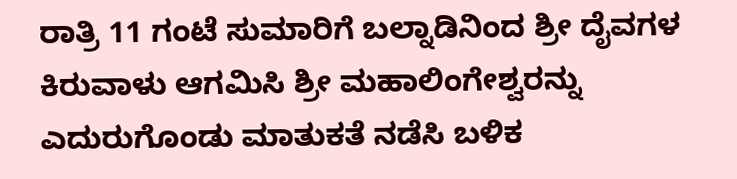ರಾತ್ರಿ 11 ಗಂಟೆ ಸುಮಾರಿಗೆ ಬಲ್ನಾಡಿನಿಂದ ಶ್ರೀ ದೈವಗಳ ಕಿರುವಾಳು ಆಗಮಿಸಿ ಶ್ರೀ ಮಹಾಲಿಂಗೇಶ್ವರನ್ನು ಎದುರುಗೊಂಡು ಮಾತುಕತೆ ನಡೆಸಿ ಬಳಿಕ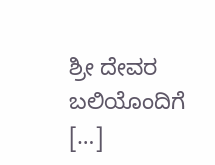ಶ್ರೀ ದೇವರ ಬಲಿಯೊಂದಿಗೆ […]